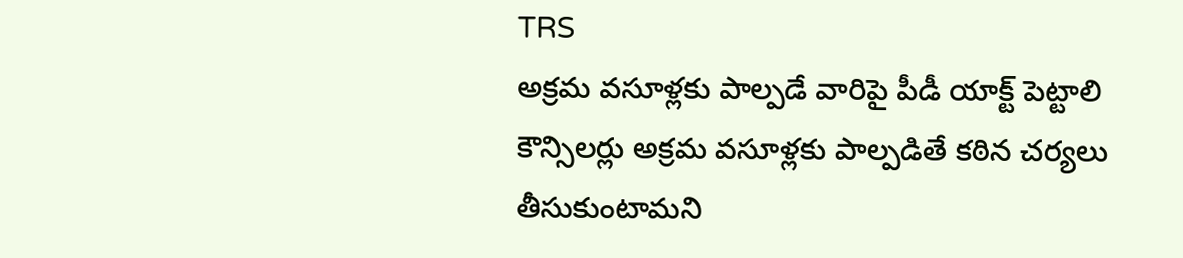TRS
అక్రమ వసూళ్లకు పాల్పడే వారిపై పీడీ యాక్ట్ పెట్టాలి
కౌన్సిలర్లు అక్రమ వసూళ్లకు పాల్పడితే కఠిన చర్యలు తీసుకుంటామని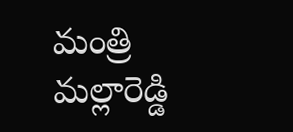మంత్రి మల్లారెడ్డి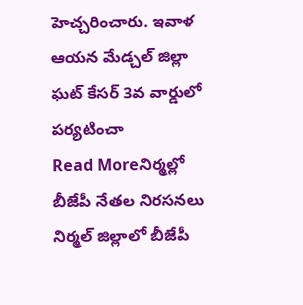హెచ్చరించారు. ఇవాళ ఆయన మేడ్చల్ జిల్లా ఘట్ కేసర్ 3వ వార్డులో పర్యటించా
Read Moreనిర్మల్లో బీజేపీ నేతల నిరసనలు
నిర్మల్ జిల్లాలో బీజేపీ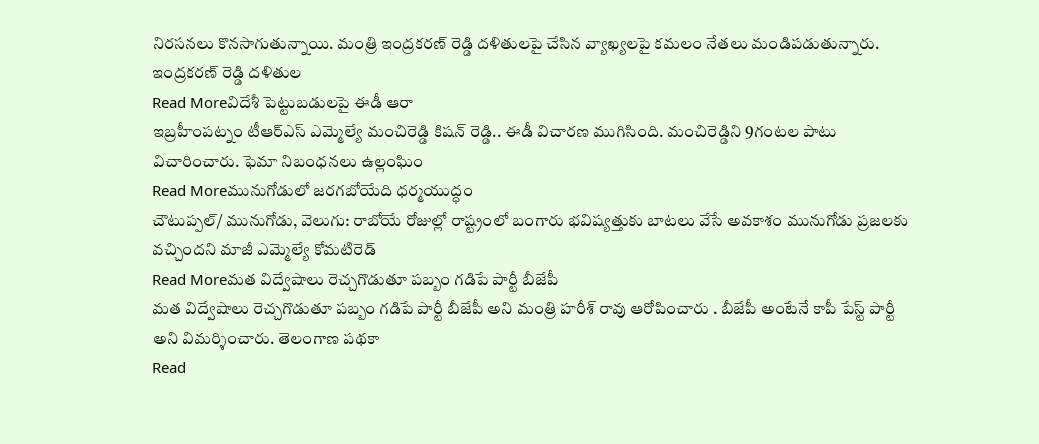నిరసనలు కొనసాగుతున్నాయి. మంత్రి ఇంద్రకరణ్ రెడ్డి దళితులపై చేసిన వ్యాఖ్యలపై కమలం నేతలు మండిపడుతున్నారు. ఇంద్రకరణ్ రెడ్డి దళితుల
Read Moreవిదేశీ పెట్టుబడులపై ఈడీ ఆరా
ఇబ్రహీంపట్నం టీఆర్ఎస్ ఎమ్మెల్యే మంచిరెడ్డి కిషన్ రెడ్డి.. ఈడీ విచారణ ముగిసింది. మంచిరెడ్డిని 9గంటల పాటు విచారించారు. ఫెమా నిబంధనలు ఉల్లంఘిం
Read Moreమునుగోడులో జరగబోయేది ధర్మయుద్ధం
చౌటుప్పల్/ మునుగోడు, వెలుగు: రాబోయే రోజుల్లో రాష్ట్రంలో బంగారు భవిష్యత్తుకు బాటలు వేసే అవకాశం మునుగోడు ప్రజలకు వచ్చిందని మాజీ ఎమ్మెల్యే కోమటిరెడ్
Read Moreమత విద్వేషాలు రెచ్చగొడుతూ పబ్బం గడిపే పార్టీ బీజేపీ
మత విద్వేషాలు రెచ్చగొడుతూ పబ్బం గడిపే పార్టీ బీజేపీ అని మంత్రి హరీశ్ రావు ఆరోపించారు . బీజేపీ అంటేనే కాపీ పేస్ట్ పార్టీ అని విమర్శించారు. తెలంగాణ పథకా
Read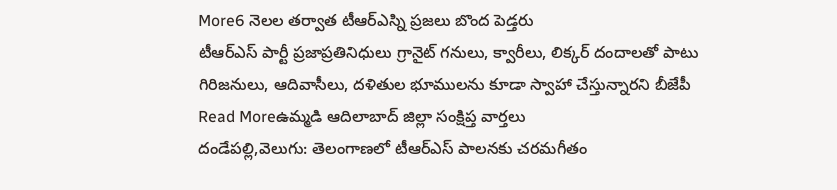More6 నెలల తర్వాత టీఆర్ఎస్ని ప్రజలు బొంద పెడ్తరు
టీఆర్ఎస్ పార్టీ ప్రజాప్రతినిధులు గ్రానైట్ గనులు, క్వారీలు, లిక్కర్ దందాలతో పాటు గిరిజనులు, ఆదివాసీలు, దళితుల భూములను కూడా స్వాహా చేస్తున్నారని బీజేపీ
Read Moreఉమ్మడి ఆదిలాబాద్ జిల్లా సంక్షిప్త వార్తలు
దండేపల్లి,వెలుగు: తెలంగాణలో టీఆర్ఎస్ పాలనకు చరమగీతం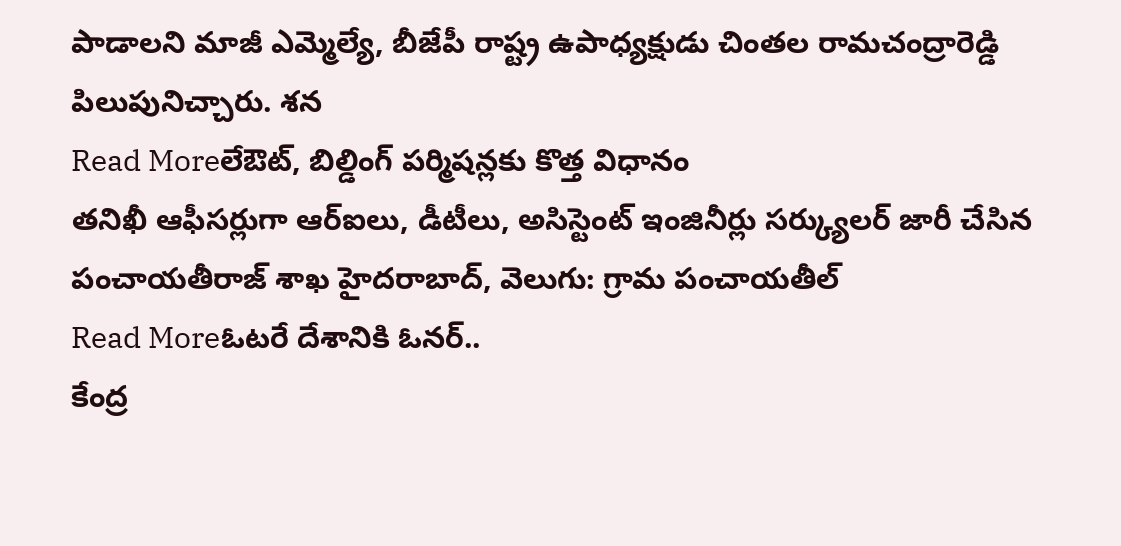పాడాలని మాజీ ఎమ్మెల్యే, బీజేపీ రాష్ట్ర ఉపాధ్యక్షుడు చింతల రామచంద్రారెడ్డి పిలుపునిచ్చారు. శన
Read Moreలేఔట్, బిల్డింగ్ పర్మిషన్లకు కొత్త విధానం
తనిఖీ ఆఫీసర్లుగా ఆర్ఐలు, డీటీలు, అసిస్టెంట్ ఇంజినీర్లు సర్క్యులర్ జారీ చేసిన పంచాయతీరాజ్ శాఖ హైదరాబాద్, వెలుగు: గ్రామ పంచాయతీల్
Read Moreఓటరే దేశానికి ఓనర్..
కేంద్ర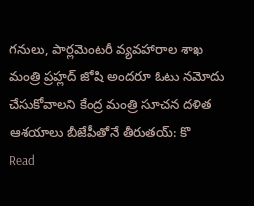గనులు, పార్లమెంటరీ వ్యవహారాల శాఖ మంత్రి ప్రహ్లద్ జోషి అందరూ ఓటు నమోదు చేసుకోవాలని కేంద్ర మంత్రి సూచన దళిత ఆశయాలు బీజేపీతోనే తీరుతయ్: కొ
Read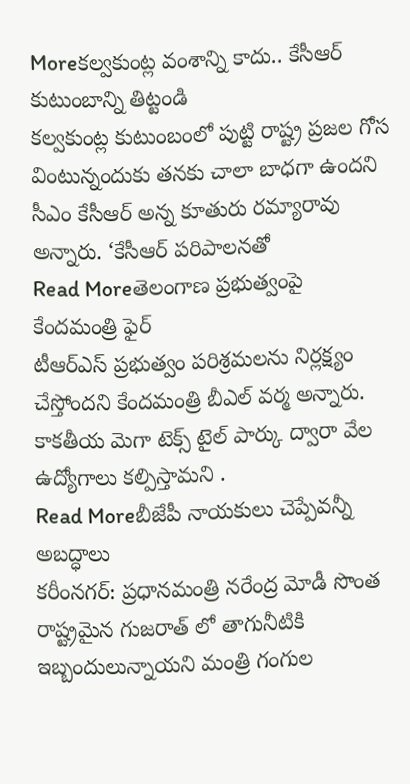Moreకల్వకుంట్ల వంశాన్ని కాదు.. కేసీఆర్ కుటుంబాన్ని తిట్టండి
కల్వకుంట్ల కుటుంబంలో పుట్టి రాష్ట్ర ప్రజల గోస వింటున్నందుకు తనకు చాలా బాధగా ఉందని సీఎం కేసీఆర్ అన్న కూతురు రమ్యారావు అన్నారు. ‘కేసీఆర్ పరిపాలనతో
Read Moreతెలంగాణ ప్రభుత్వంపై కేందమంత్రి ఫైర్
టీఆర్ఎస్ ప్రభుత్వం పరిశ్రమలను నిర్లక్ష్యం చేస్తోందని కేందమంత్రి బీఎల్ వర్మ అన్నారు. కాకతీయ మెగా టెక్స్ టైల్ పార్కు ద్వారా వేల ఉద్యోగాలు కల్పిస్తామని .
Read Moreబీజేపీ నాయకులు చెప్పేవన్నీ అబద్ధాలు
కరీంనగర్: ప్రధానమంత్రి నరేంద్ర మోడీ సొంత రాష్ట్రమైన గుజరాత్ లో తాగునీటికి ఇబ్బందులున్నాయని మంత్రి గంగుల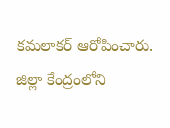కమలాకర్ ఆరోపించారు. జిల్లా కేంద్రంలోని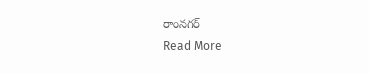రాంనగర్
Read More